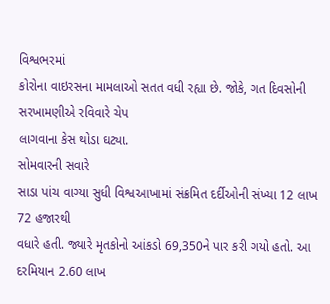વિશ્વભરમાં
કોરોના વાઇરસના મામલાઓ સતત વધી રહ્યા છે. જોકે, ગત દિવસોની સરખામણીએ રવિવારે ચેપ
લાગવાના કેસ થોડા ઘટ્યા.
સોમવારની સવારે
સાડા પાંચ વાગ્યા સુધી વિશ્વઆખામાં સંક્રમિત દર્દીઓની સંખ્યા 12 લાખ 72 હજારથી
વધારે હતી. જ્યારે મૃતકોનો આંકડો 69,350ને પાર કરી ગયો હતો. આ દરમિયાન 2.60 લાખ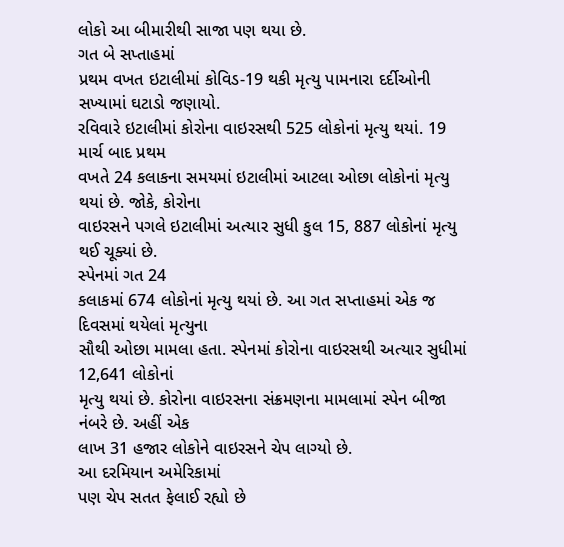લોકો આ બીમારીથી સાજા પણ થયા છે.
ગત બે સપ્તાહમાં
પ્રથમ વખત ઇટાલીમાં કોવિડ-19 થકી મૃત્યુ પામનારા દર્દીઓની સખ્યામાં ઘટાડો જણાયો.
રવિવારે ઇટાલીમાં કોરોના વાઇરસથી 525 લોકોનાં મૃત્યુ થયાં. 19 માર્ચ બાદ પ્રથમ
વખતે 24 કલાકના સમયમાં ઇટાલીમાં આટલા ઓછા લોકોનાં મૃત્યુ થયાં છે. જોકે, કોરોના
વાઇરસને પગલે ઇટાલીમાં અત્યાર સુધી કુલ 15, 887 લોકોનાં મૃત્યુ થઈ ચૂક્યાં છે.
સ્પેનમાં ગત 24
કલાકમાં 674 લોકોનાં મૃત્યુ થયાં છે. આ ગત સપ્તાહમાં એક જ દિવસમાં થયેલાં મૃત્યુના
સૌથી ઓછા મામલા હતા. સ્પેનમાં કોરોના વાઇરસથી અત્યાર સુધીમાં 12,641 લોકોનાં
મૃત્યુ થયાં છે. કોરોના વાઇરસના સંક્રમણના મામલામાં સ્પેન બીજા નંબરે છે. અહીં એક
લાખ 31 હજાર લોકોને વાઇરસને ચેપ લાગ્યો છે.
આ દરમિયાન અમેરિકામાં
પણ ચેપ સતત ફેલાઈ રહ્યો છે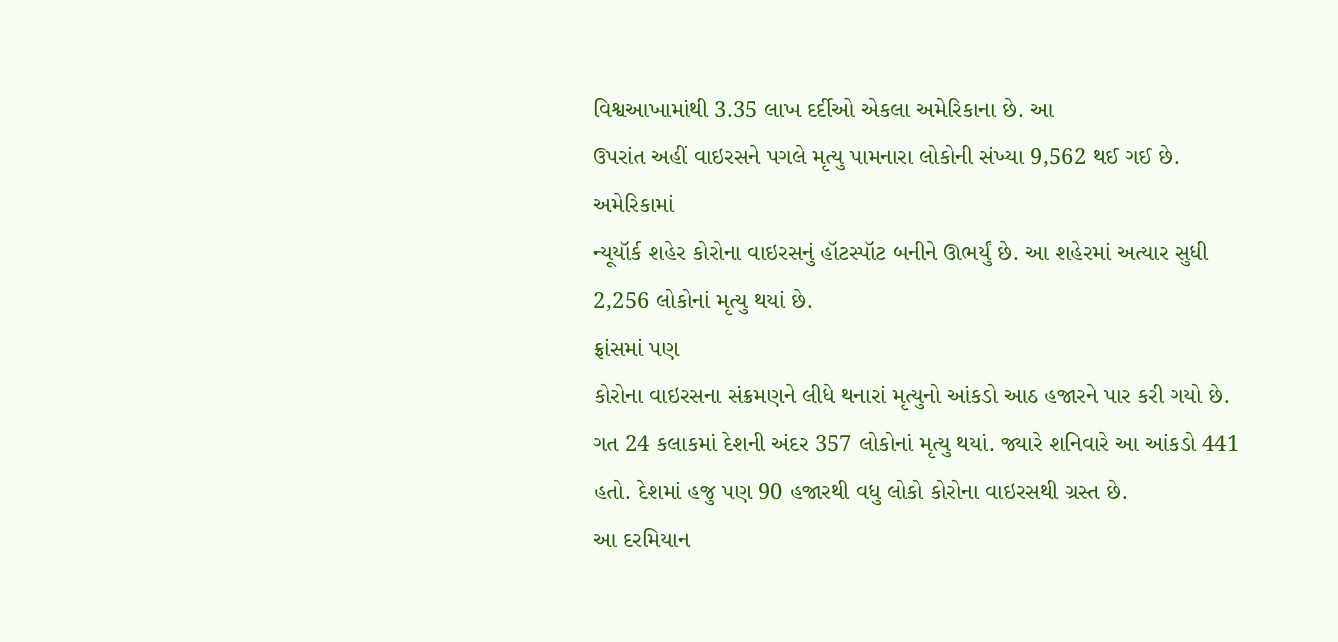વિશ્વઆખામાંથી 3.35 લાખ દર્દીઓ એકલા અમેરિકાના છે. આ
ઉપરાંત અહીં વાઇરસને પગલે મૃત્યુ પામનારા લોકોની સંખ્યા 9,562 થઈ ગઈ છે.
અમેરિકામાં
ન્યૂયૉર્ક શહેર કોરોના વાઇરસનું હૉટસ્પૉટ બનીને ઊભર્યું છે. આ શહેરમાં અત્યાર સુધી
2,256 લોકોનાં મૃત્યુ થયાં છે.
ફ્રાંસમાં પણ
કોરોના વાઇરસના સંક્રમણને લીધે થનારાં મૃત્યુનો આંકડો આઠ હજારને પાર કરી ગયો છે.
ગત 24 કલાકમાં દેશની અંદર 357 લોકોનાં મૃત્યુ થયાં. જ્યારે શનિવારે આ આંકડો 441
હતો. દેશમાં હજુ પણ 90 હજારથી વધુ લોકો કોરોના વાઇરસથી ગ્રસ્ત છે.
આ દરમિયાન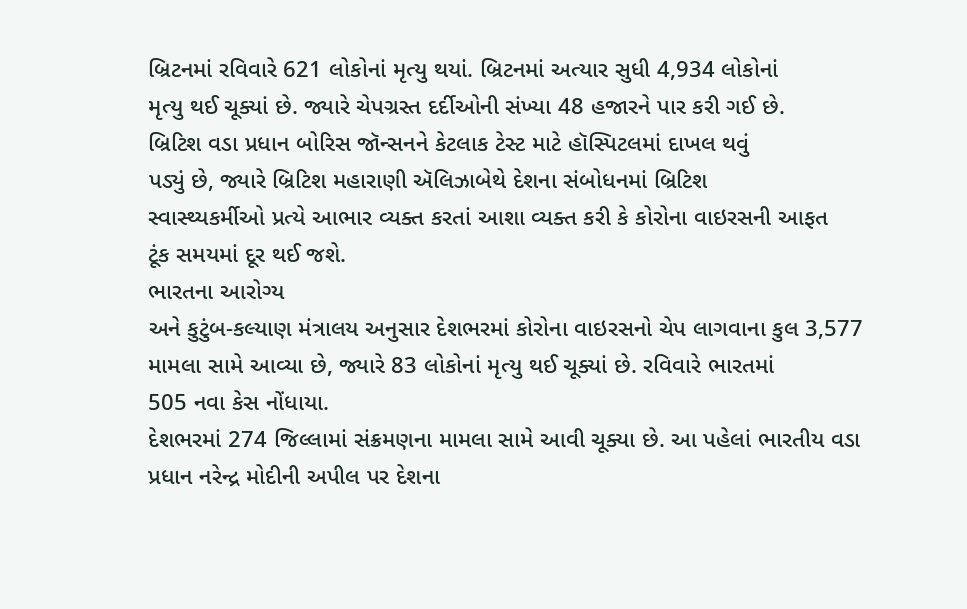બ્રિટનમાં રવિવારે 621 લોકોનાં મૃત્યુ થયાં. બ્રિટનમાં અત્યાર સુધી 4,934 લોકોનાં
મૃત્યુ થઈ ચૂક્યાં છે. જ્યારે ચેપગ્રસ્ત દર્દીઓની સંખ્યા 48 હજારને પાર કરી ગઈ છે.
બ્રિટિશ વડા પ્રધાન બોરિસ જૉન્સનને કેટલાક ટેસ્ટ માટે હૉસ્પિટલમાં દાખલ થવું
પડ્યું છે, જ્યારે બ્રિટિશ મહારાણી ઍલિઝાબેથે દેશના સંબોધનમાં બ્રિટિશ
સ્વાસ્થ્યકર્મીઓ પ્રત્યે આભાર વ્યક્ત કરતાં આશા વ્યક્ત કરી કે કોરોના વાઇરસની આફત
ટૂંક સમયમાં દૂર થઈ જશે.
ભારતના આરોગ્ય
અને કુટુંબ-કલ્યાણ મંત્રાલય અનુસાર દેશભરમાં કોરોના વાઇરસનો ચેપ લાગવાના કુલ 3,577
મામલા સામે આવ્યા છે, જ્યારે 83 લોકોનાં મૃત્યુ થઈ ચૂક્યાં છે. રવિવારે ભારતમાં
505 નવા કેસ નોંધાયા.
દેશભરમાં 274 જિલ્લામાં સંક્રમણના મામલા સામે આવી ચૂક્યા છે. આ પહેલાં ભારતીય વડા
પ્રધાન નરેન્દ્ર મોદીની અપીલ પર દેશના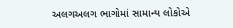અલગઅલગ ભાગોમાં સામાન્ય લોકોએ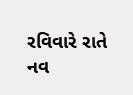રવિવારે રાતે
નવ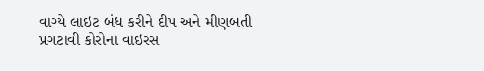વાગ્યે લાઇટ બંધ કરીને દીપ અને મીણબતી પ્રગટાવી કોરોના વાઇરસ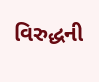વિરુદ્ધની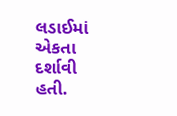લડાઈમાં
એકતા દર્શાવી હતી.